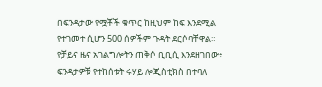በፍንዳታው የሟቾች ቁጥር ከዚህም ከፍ እንደሚል የተገመተ ሲሆን 500 ሰዎችም ጉዳት ደርሶባቸዋል።
የቻይና ዜና አገልግሎትን ጠቅሶ ቢቢሲ እንደዘገበው፥ ፍንዳታዎቹ የተከሰቱት ሩሃይ ሎጂስቲክስ በተባለ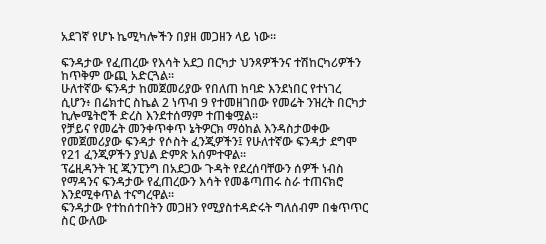አደገኛ የሆኑ ኬሚካሎችን በያዘ መጋዘን ላይ ነው።

ፍንዳታው የፈጠረው የእሳት አደጋ በርካታ ህንጻዎችንና ተሽከርካሪዎችን ከጥቅም ውጪ አድርጓል።
ሁለተኛው ፍንዳታ ከመጀመሪያው የበለጠ ከባድ እንደነበር የተነገረ ሲሆን፥ በሬክተር ስኬል 2 ነጥብ 9 የተመዘገበው የመሬት ንዝረት በርካታ ኪሎሜትሮች ድረስ እንደተሰማም ተጠቁሟል።
የቻይና የመሬት መንቀጥቀጥ ኔትዎርክ ማዕከል እንዳስታወቀው የመጀመሪያው ፍንዳታ የሶስት ፈንጂዎችን፤ የሁለተኛው ፍንዳታ ደግሞ የ21 ፈንጂዎችን ያህል ድምጽ አሰምተዋል።
ፕሬዚዳንት ዢ ጂንፒንግ በአደጋው ጉዳት የደረሰባቸውን ሰዎች ነብስ የማዳንና ፍንዳታው የፈጠረውን እሳት የመቆጣጠሩ ስራ ተጠናክሮ እንደሚቀጥል ተናግረዋል።
ፍንዳታው የተከሰተበትን መጋዘን የሚያስተዳድሩት ግለሰብም በቁጥጥር ስር ውለው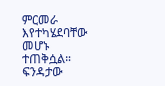ምርመራ እየተካሄደባቸው መሆኑ ተጠቅሷል።
ፍንዳታው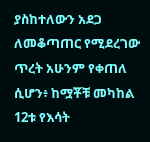ያስከተለውን አደጋ ለመቆጣጠር የሚደረገው ጥረት አሁንም የቀጠለ ሲሆን፥ ከሟቾቹ መካከል 12ቱ የእሳት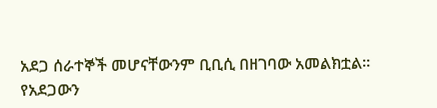አደጋ ሰራተኞች መሆናቸውንም ቢቢሲ በዘገባው አመልክቷል።
የአደጋውን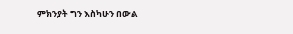ምክንያት ግን እስካሁን በውል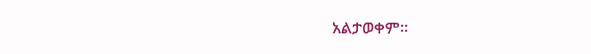አልታወቀም።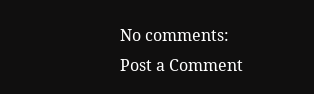No comments:
Post a Comment